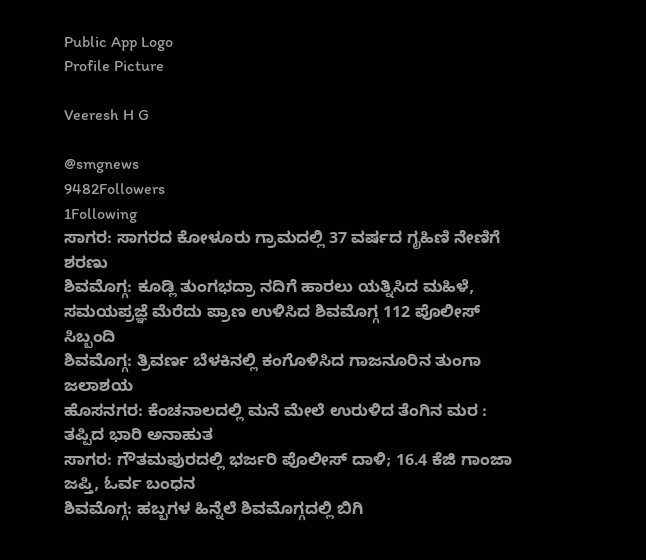Public App Logo
Profile Picture

Veeresh H G

@smgnews
9482Followers
1Following
ಸಾಗರ: ಸಾಗರದ ಕೋಳೂರು ಗ್ರಾಮದಲ್ಲಿ 37 ವರ್ಷದ ಗೃಹಿಣಿ ನೇಣಿಗೆ ಶರಣು
ಶಿವಮೊಗ್ಗ: ಕೂಡ್ಲಿ ತುಂಗಭದ್ರಾ ನದಿಗೆ ಹಾರಲು ಯತ್ನಿಸಿದ ಮಹಿಳೆ,  ಸಮಯಪ್ರಜ್ಞೆ ಮೆರೆದು ಪ್ರಾಣ ಉಳಿಸಿದ ಶಿವಮೊಗ್ಗ 112 ಪೊಲೀಸ್ ಸಿಬ್ಬಂದಿ
ಶಿವಮೊಗ್ಗ: ತ್ರಿವರ್ಣ ಬೆಳಕಿನಲ್ಲಿ ಕಂಗೊಳಿಸಿದ ಗಾಜನೂರಿನ ತುಂಗಾ ಜಲಾಶಯ
ಹೊಸನಗರ: ಕೆಂಚನಾಲದಲ್ಲಿ ಮನೆ ಮೇಲೆ ಉರುಳಿದ ತೆಂಗಿನ ಮರ : ತಪ್ಪಿದ ಭಾರಿ ಅನಾಹುತ
ಸಾಗರ: ಗೌತಮಪುರದಲ್ಲಿ ಭರ್ಜರಿ ಪೊಲೀಸ್ ದಾಳಿ; 16.4 ಕೆಜಿ ಗಾಂಜಾ ಜಪ್ತಿ, ಓರ್ವ ಬಂಧನ
ಶಿವಮೊಗ್ಗ: ಹಬ್ಬಗಳ ಹಿನ್ನೆಲೆ ಶಿವಮೊಗ್ಗದಲ್ಲಿ ಬಿಗಿ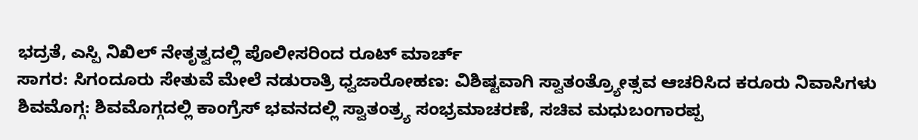ಭದ್ರತೆ, ಎಸ್ಪಿ ನಿಖಿಲ್ ನೇತೃತ್ವದಲ್ಲಿ ಪೊಲೀಸರಿಂದ ರೂಟ್ ಮಾರ್ಚ್
ಸಾಗರ: ಸಿಗಂದೂರು ಸೇತುವೆ ಮೇಲೆ ನಡುರಾತ್ರಿ ಧ್ವಜಾರೋಹಣ: ವಿಶಿಷ್ಟವಾಗಿ ಸ್ವಾತಂತ್ರ್ಯೋತ್ಸವ ಆಚರಿಸಿದ ಕರೂರು ನಿವಾಸಿಗಳು
ಶಿವಮೊಗ್ಗ: ಶಿವಮೊಗ್ಗದಲ್ಲಿ ಕಾಂಗ್ರೆಸ್ ಭವನದಲ್ಲಿ ಸ್ವಾತಂತ್ರ್ಯ ಸಂಭ್ರಮಾಚರಣೆ, ಸಚಿವ ಮಧುಬಂಗಾರಪ್ಪ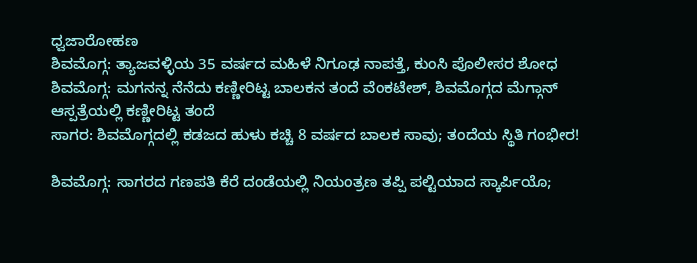ಧ್ವಜಾರೋಹಣ
ಶಿವಮೊಗ್ಗ: ತ್ಯಾಜವಳ್ಳಿಯ 35 ವರ್ಷದ ಮಹಿಳೆ ನಿಗೂಢ ನಾಪತ್ತೆ, ಕುಂಸಿ ಪೊಲೀಸರ ಶೋಧ
ಶಿವಮೊಗ್ಗ: ಮಗನನ್ನ ನೆನೆದು ಕಣ್ಣೀರಿಟ್ಟ ಬಾಲಕನ ತಂದೆ ವೆಂಕಟೇಶ್, ಶಿವಮೊಗ್ಗದ ಮೆಗ್ಗಾನ್ ಆಸ್ಪತ್ರೆಯಲ್ಲಿ ಕಣ್ಣೀರಿಟ್ಟ ತಂದೆ
ಸಾಗರ: ಶಿವಮೊಗ್ಗದಲ್ಲಿ ಕಡಜದ ಹುಳು ಕಚ್ಚಿ 8 ವರ್ಷದ ಬಾಲಕ ಸಾವು; ತಂದೆಯ ಸ್ಥಿತಿ ಗಂಭೀರ!

ಶಿವಮೊಗ್ಗ: ಸಾಗರದ ಗಣಪತಿ ಕೆರೆ ದಂಡೆಯಲ್ಲಿ ನಿಯಂತ್ರಣ ತಪ್ಪಿ ಪಲ್ಟಿಯಾದ ಸ್ಕಾರ್ಪಿಯೊ;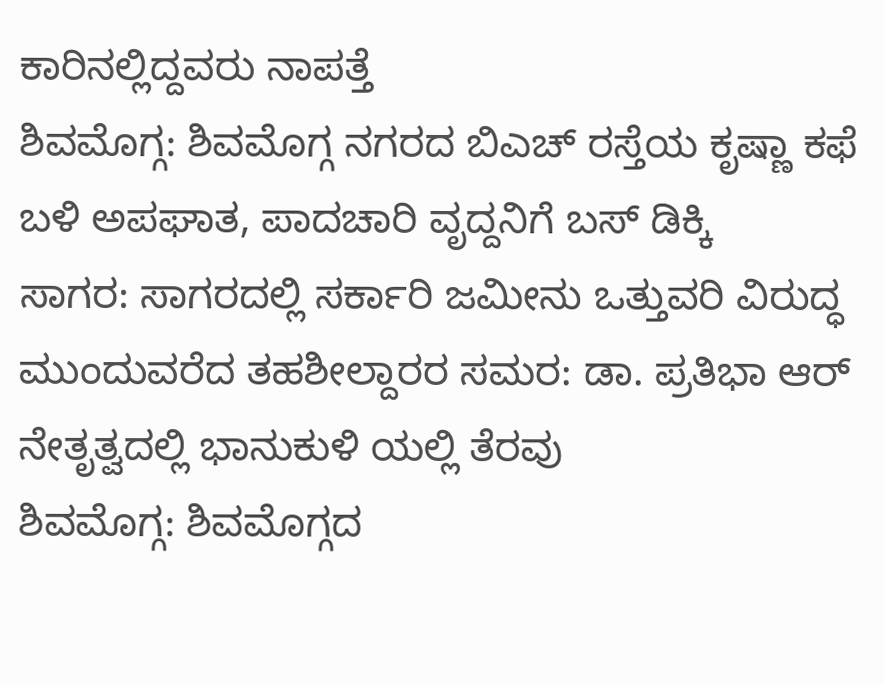ಕಾರಿನಲ್ಲಿದ್ದವರು ನಾಪತ್ತೆ
ಶಿವಮೊಗ್ಗ: ಶಿವಮೊಗ್ಗ ನಗರದ ಬಿಎಚ್ ರಸ್ತೆಯ ಕೃಷ್ಣಾ ಕಫೆ ಬಳಿ ಅಪಘಾತ, ಪಾದಚಾರಿ ವೃದ್ದನಿಗೆ ಬಸ್ ಡಿಕ್ಕಿ
ಸಾಗರ: ಸಾಗರದಲ್ಲಿ ಸರ್ಕಾರಿ ಜಮೀನು ಒತ್ತುವರಿ ವಿರುದ್ಧ ಮುಂದುವರೆದ ತಹಶೀಲ್ದಾರರ ಸಮರ: ಡಾ. ಪ್ರತಿಭಾ ಆ‌ರ್ ನೇತೃತ್ವದಲ್ಲಿ ಭಾನುಕುಳಿ ಯಲ್ಲಿ ತೆರವು
ಶಿವಮೊಗ್ಗ: ಶಿವಮೊಗ್ಗದ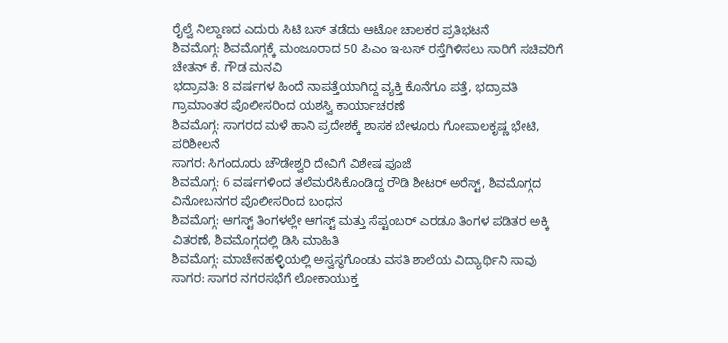ರೈಲ್ವೆ ನಿಲ್ದಾಣದ ಎದುರು ಸಿಟಿ ಬಸ್ ತಡೆದು ಆಟೋ ಚಾಲಕರ ಪ್ರತಿಭಟನೆ
ಶಿವಮೊಗ್ಗ: ಶಿವಮೊಗ್ಗಕ್ಕೆ ಮಂಜೂರಾದ 50 ಪಿಎಂ ಇ-ಬಸ್ ರಸ್ತೆಗಿಳಿಸಲು ಸಾರಿಗೆ ಸಚಿವರಿಗೆ ಚೇತನ್ ಕೆ. ಗೌಡ ಮನವಿ
ಭದ್ರಾವತಿ: 8 ವರ್ಷಗಳ ಹಿಂದೆ ನಾಪತ್ತೆಯಾಗಿದ್ದ ವ್ಯಕ್ತಿ ಕೊನೆಗೂ ಪತ್ತೆ, ಭದ್ರಾವತಿ ಗ್ರಾಮಾಂತರ ಪೊಲೀಸರಿಂದ ಯಶಸ್ವಿ ಕಾರ್ಯಾಚರಣೆ
ಶಿವಮೊಗ್ಗ: ಸಾಗರದ ಮಳೆ ಹಾನಿ ಪ್ರದೇಶಕ್ಕೆ ಶಾಸಕ ಬೇಳೂರು ಗೋಪಾಲಕೃಷ್ಣ ಭೇಟಿ, ಪರಿಶೀಲನೆ
ಸಾಗರ: ಸಿಗಂದೂರು ಚೌಡೇಶ್ವರಿ ದೇವಿಗೆ ವಿಶೇಷ ಪೂಜೆ
ಶಿವಮೊಗ್ಗ: 6 ವರ್ಷಗಳಿಂದ ತಲೆಮರೆಸಿಕೊಂಡಿದ್ದ ರೌಡಿ ಶೀಟರ್ ಅರೆಸ್ಟ್, ಶಿವಮೊಗ್ಗದ ವಿನೋಬನಗರ ಪೊಲೀಸರಿಂದ ಬಂಧನ
ಶಿವಮೊಗ್ಗ: ಆಗಸ್ಟ್ ತಿಂಗಳಲ್ಲೇ ಆಗಸ್ಟ್ ಮತ್ತು ಸೆಪ್ಟಂಬರ್ ಎರಡೂ ತಿಂಗಳ ಪಡಿತರ ಅಕ್ಕಿ ವಿತರಣೆ, ಶಿವಮೊಗ್ಗದಲ್ಲಿ ಡಿಸಿ ಮಾಹಿತಿ
ಶಿವಮೊಗ್ಗ: ಮಾಚೇನಹಳ್ಳಿಯಲ್ಲಿ ಅಸ್ವಸ್ಥಗೊಂಡು ವಸತಿ ಶಾಲೆಯ ವಿದ್ಯಾರ್ಥಿನಿ ಸಾವು
ಸಾಗರ: ಸಾಗರ ನಗರಸಭೆಗೆ ಲೋಕಾಯುಕ್ತ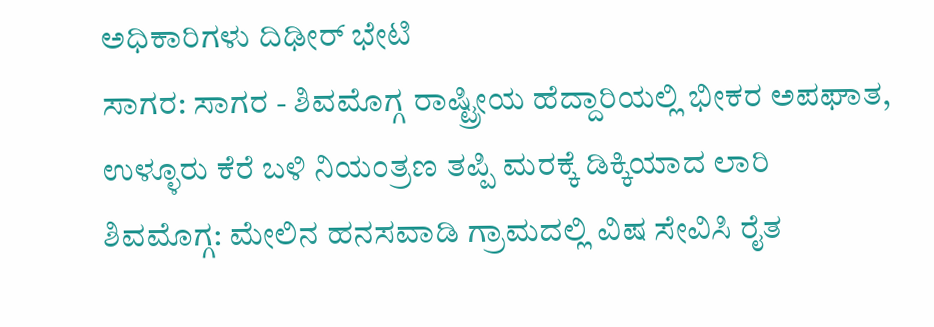ಅಧಿಕಾರಿಗಳು ದಿಢೀರ್ ಭೇಟಿ
ಸಾಗರ: ಸಾಗರ - ಶಿವಮೊಗ್ಗ ರಾಷ್ಟ್ರೀಯ ಹೆದ್ದಾರಿಯಲ್ಲಿ ಭೀಕರ ಅಪಘಾತ, ಉಳ್ಳೂರು ಕೆರೆ ಬಳಿ ನಿಯಂತ್ರಣ ತಪ್ಪಿ ಮರಕ್ಕೆ ಡಿಕ್ಕಿಯಾದ ಲಾರಿ
ಶಿವಮೊಗ್ಗ: ಮೇಲಿನ ಹನಸವಾಡಿ ಗ್ರಾಮದಲ್ಲಿ ವಿಷ ಸೇವಿಸಿ ರೈತ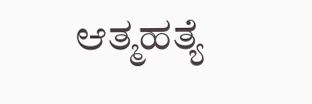ಆತ್ಮಹತ್ಯೆ